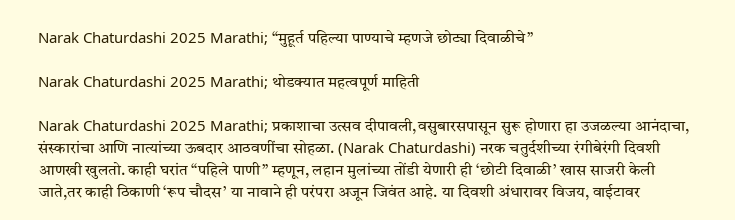Narak Chaturdashi 2025 Marathi; “मुहूर्त पहिल्या पाण्याचे म्हणजे छोट्या दिवाळीचे”

Narak Chaturdashi 2025 Marathi; थोडक्यात महत्वपूर्ण माहिती

Narak Chaturdashi 2025 Marathi; प्रकाशाचा उत्सव दीपावली,वसुबारसपासून सुरू होणारा हा उजळल्या आनंदाचा, संस्कारांचा आणि नात्यांच्या ऊबदार आठवणींचा सोहळा. (Narak Chaturdashi) नरक चतुर्दशीच्या रंगीबेरंगी दिवशी आणखी खुलतो. काही घरांत “पहिले पाणी” म्हणून, लहान मुलांच्या तोंडी येणारी ही ‘छोटी दिवाळी’ खास साजरी केली जाते,तर काही ठिकाणी ‘रूप चौदस’ या नावाने ही परंपरा अजून जिवंत आहे. या दिवशी अंधारावर विजय, वाईटावर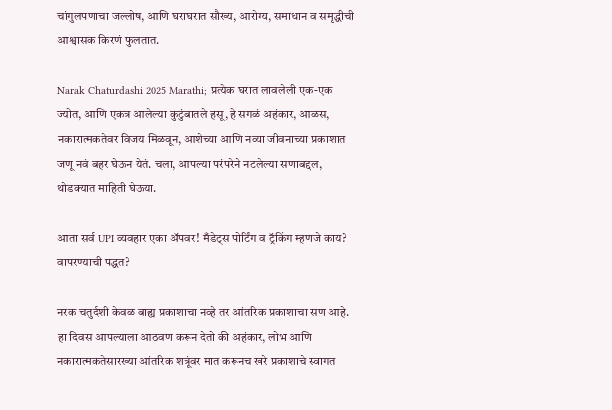चांगुलपणाचा जल्लोष, आणि घराघरात सौख्य, आरोग्य, समाधान व समृद्धीची आश्वासक किरणं फुलतात.

Narak Chaturdashi 2025 Marathi; प्रत्येक घरात लावलेली एक-एक ज्योत, आणि एकत्र आलेल्या कुटुंबातले हसू,हे सगळं अहंकार, आळस, नकारात्मकतेवर विजय मिळवून, आशेच्या आणि नव्या जीवनाच्या प्रकाशात जणू नवं बहर घेऊन येतं. चला, आपल्या परंपरेने नटलेल्या सणाबद्दल, थोडक्यात माहिती घेऊया.

आता सर्व UPI व्यवहार एका अ‍ॅपवर! मँडेट्स पोर्टिंग व ट्रॅकिंग म्हणजे काय? वापरण्याची पद्धत?

नरक चतुर्दशी केवळ बाह्य प्रकाशाचा नव्हे तर आंतरिक प्रकाशाचा सण आहे. हा दिवस आपल्याला आठवण करून देतो की अहंकार, लोभ आणि नकारात्मकतेसारख्या आंतरिक शत्रूंवर मात करूनच खरे प्रकाशाचे स्वागत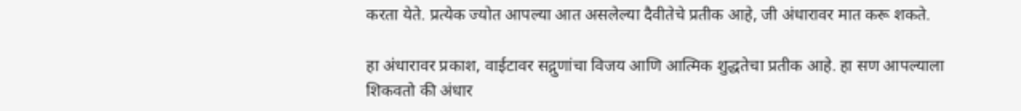करता येते. प्रत्येक ज्योत आपल्या आत असलेल्या दैवीतेचे प्रतीक आहे, जी अंधारावर मात करू शकते.

हा अंधारावर प्रकाश, वाईटावर सद्गुणांचा विजय आणि आत्मिक शुद्धतेचा प्रतीक आहे. हा सण आपल्याला शिकवतो की अंधार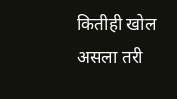कितीही खोल असला तरी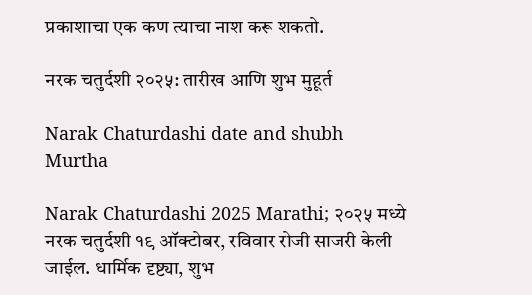प्रकाशाचा एक कण त्याचा नाश करू शकतो.

नरक चतुर्दशी २०२५: तारीख आणि शुभ मुहूर्त

Narak Chaturdashi date and shubh Murtha

Narak Chaturdashi 2025 Marathi; २०२५ मध्ये नरक चतुर्दशी १९ ऑक्टोबर, रविवार रोजी साजरी केली जाईल. धार्मिक दृष्ट्या, शुभ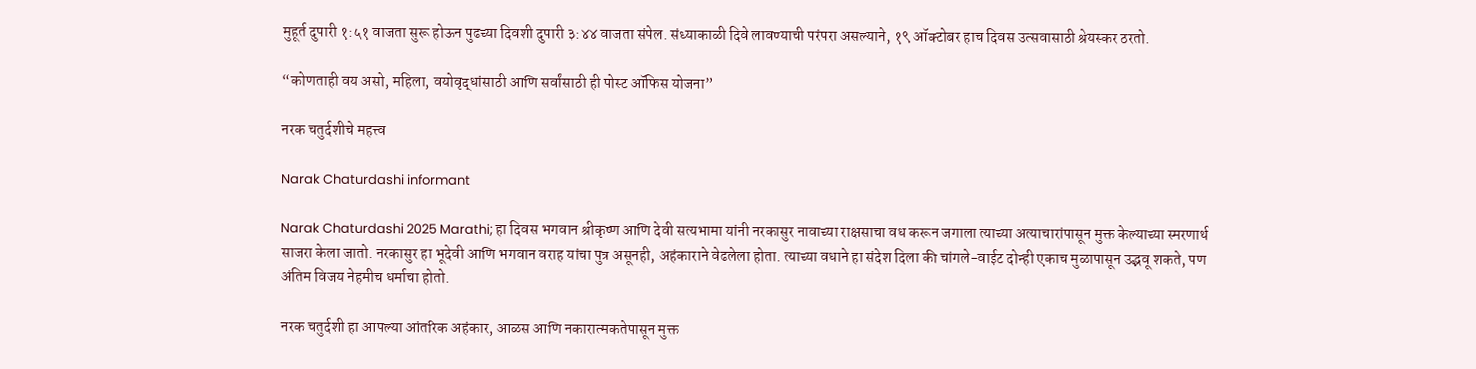मुहूर्त दुपारी १:५१ वाजता सुरू होऊन पुढच्या दिवशी दुपारी ३:४४ वाजता संपेल. संध्याकाळी दिवे लावण्याची परंपरा असल्याने, १९ ऑक्टोबर हाच दिवस उत्सवासाठी श्रेयस्कर ठरतो.

“कोणताही वय असो, महिला, वयोवृद्धांसाठी आणि सर्वांसाठी ही पोस्ट ऑफिस योजना”

नरक चतुर्दशीचे महत्त्व

Narak Chaturdashi informant

Narak Chaturdashi 2025 Marathi; हा दिवस भगवान श्रीकृष्ण आणि देवी सत्यभामा यांनी नरकासुर नावाच्या राक्षसाचा वध करून जगाला त्याच्या अत्याचारांपासून मुक्त केल्याच्या स्मरणार्थ साजरा केला जातो. नरकासुर हा भूदेवी आणि भगवान वराह यांचा पुत्र असूनही, अहंकाराने वेढलेला होता. त्याच्या वधाने हा संदेश दिला की चांगले-वाईट दोन्ही एकाच मुळापासून उद्भवू शकते, पण अंतिम विजय नेहमीच धर्माचा होतो.

नरक चतुर्दशी हा आपल्या आंतरिक अहंकार, आळस आणि नकारात्मकतेपासून मुक्त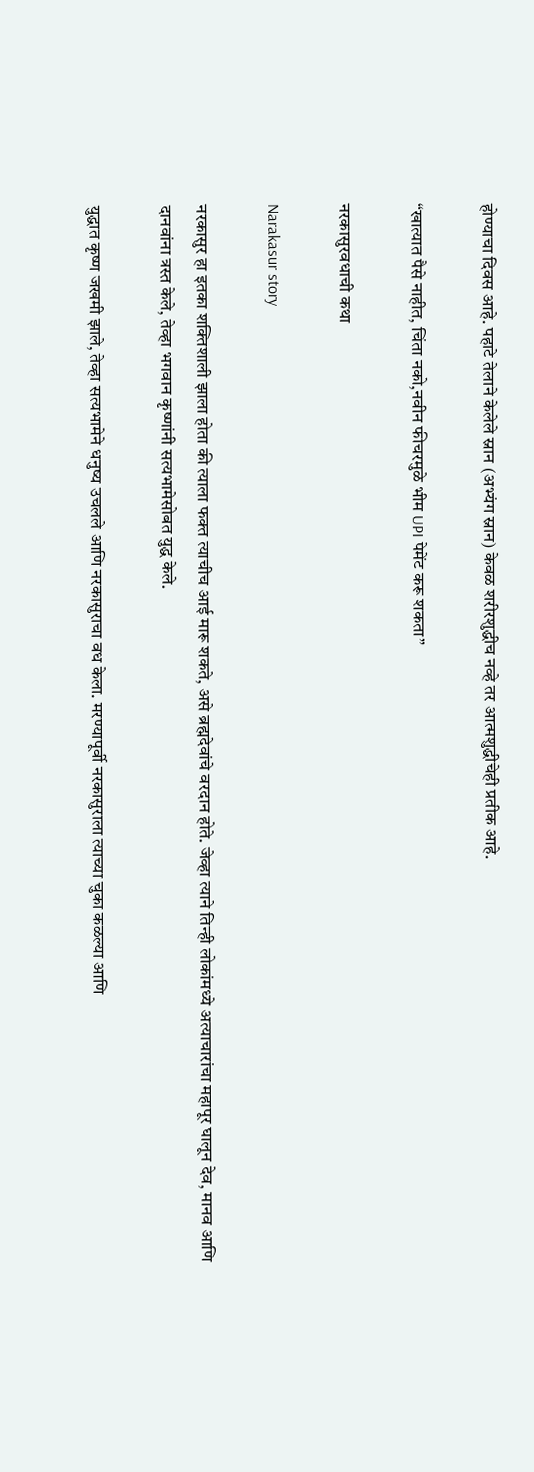होण्याचा दिवस आहे. पहाटे तेलाने केलेले स्नान (अभ्यंग स्नान) केवळ शरीरशुद्धीच नव्हे तर आत्मशुद्धीचेही प्रतीक आहे.

“खात्यात पैसे नाहीत, चिंता नको,नवीन फीचरमुळे भीम UPI पेमेंट करू शकता”

नरकासुरवधाची कथा

Narakasur story

नरकासुर हा इतका शक्तिशाली झाला होता की त्याला फक्त त्याचीच आई मारू शकते, असे ब्रह्मदेवांचे वरदान होते. जेव्हा त्याने तिन्ही लोकांमध्ये अत्याचारांचा महापूर घालून देव, मानव आणि दानवांना त्रस्त केले, तेव्हा भगवान कृष्णांनी सत्यभामेसोबत युद्ध केले.

युद्धात कृष्ण जखमी झाले, तेव्हा सत्यभामेने धनुष्य उचलले आणि नरकासुराचा वध केला. मरण्यापूर्वी नरकासुराला त्याच्या चुका कळल्या आणि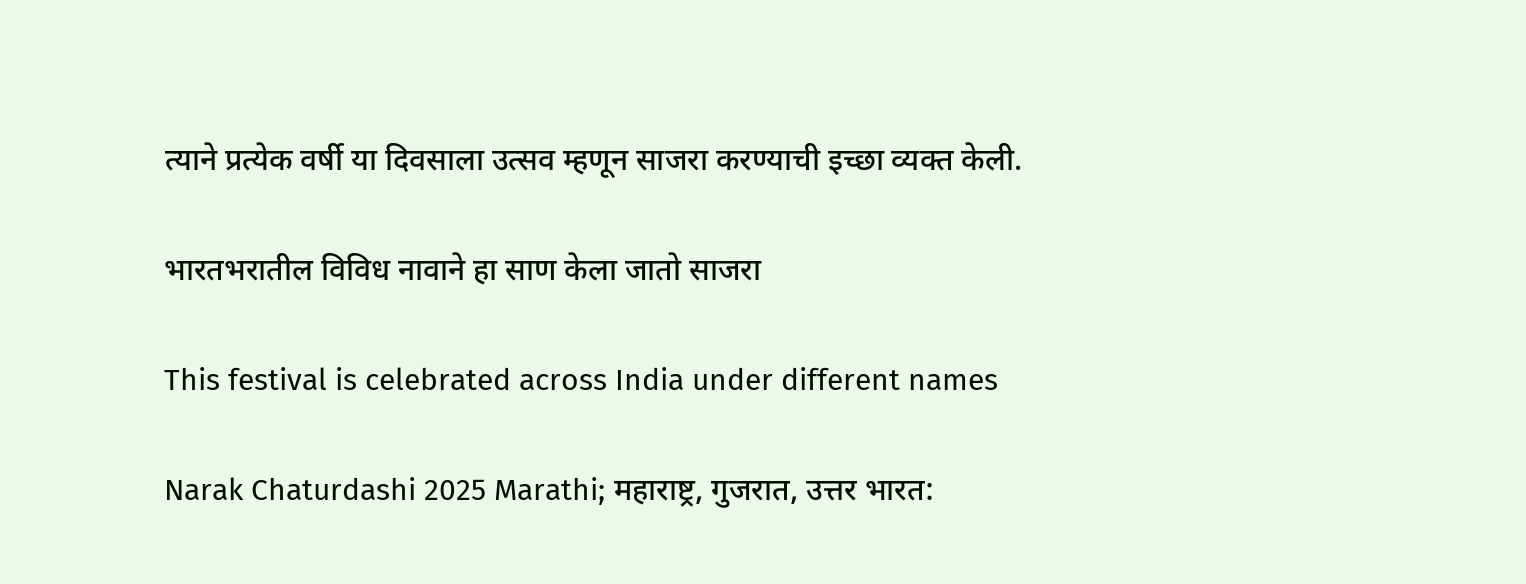त्याने प्रत्येक वर्षी या दिवसाला उत्सव म्हणून साजरा करण्याची इच्छा व्यक्त केली.

भारतभरातील विविध नावाने हा साण केला जातो साजरा

This festival is celebrated across India under different names

Narak Chaturdashi 2025 Marathi; महाराष्ट्र, गुजरात, उत्तर भारत: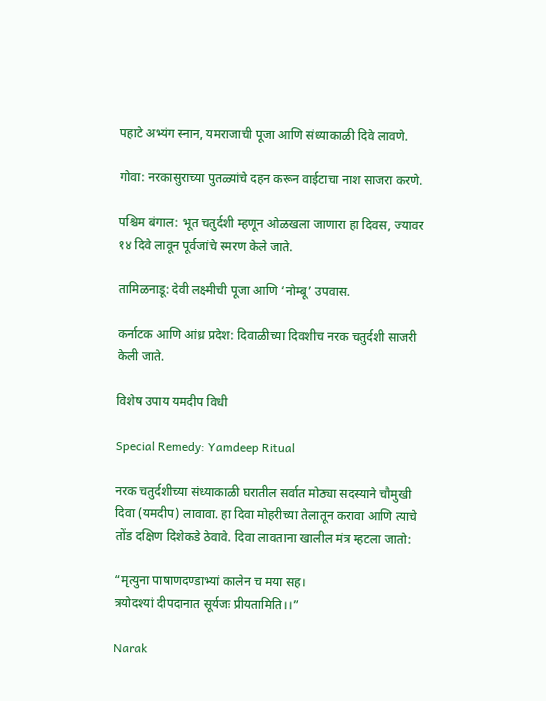पहाटे अभ्यंग स्नान, यमराजाची पूजा आणि संध्याकाळी दिवे लावणे.

गोवा: नरकासुराच्या पुतळ्यांचे दहन करून वाईटाचा नाश साजरा करणे.

पश्चिम बंगाल: भूत चतुर्दशी म्हणून ओळखला जाणारा हा दिवस, ज्यावर १४ दिवे लावून पूर्वजांचे स्मरण केले जाते.

तामिळनाडू: देवी लक्ष्मीची पूजा आणि ‘नोम्बू’ उपवास.

कर्नाटक आणि आंध्र प्रदेश: दिवाळीच्या दिवशीच नरक चतुर्दशी साजरी केली जाते.

विशेष उपाय यमदीप विधी

Special Remedy: Yamdeep Ritual

नरक चतुर्दशीच्या संध्याकाळी घरातील सर्वात मोठ्या सदस्याने चौमुखी दिवा (यमदीप) लावावा. हा दिवा मोहरीच्या तेलातून करावा आणि त्याचे तोंड दक्षिण दिशेकडे ठेवावे. दिवा लावताना खालील मंत्र म्हटला जातो:

“मृत्युना पाषाणदण्डाभ्यां कालेन च मया सह।
त्रयोदश्यां दीपदानात सूर्यजः प्रीयतामिति।।”

Narak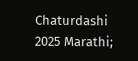Chaturdashi 2025 Marathi;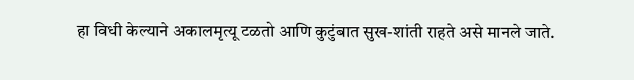हा विधी केल्याने अकालमृत्यू टळतो आणि कुटुंबात सुख-शांती राहते असे मानले जाते.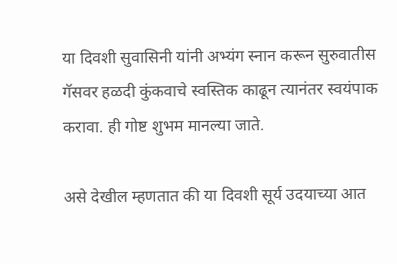या दिवशी सुवासिनी यांनी अभ्यंग स्नान करून सुरुवातीस गॅसवर हळदी कुंकवाचे स्वस्तिक काढून त्यानंतर स्वयंपाक करावा. ही गोष्ट शुभम मानल्या जाते.

असे देखील म्हणतात की या दिवशी सूर्य उदयाच्या आत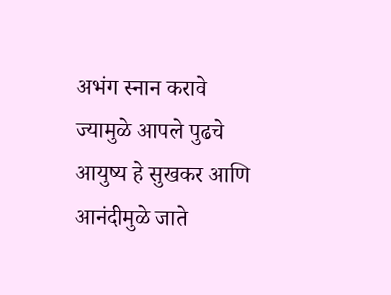अभंग स्नान करावे ज्यामुळे आपले पुढचे आयुष्य हे सुखकर आणि आनंदीमुळे जाते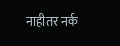नाहीतर नर्क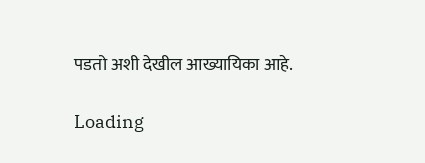पडतो अशी देखील आख्यायिका आहे.

Loading